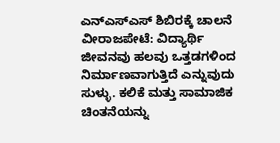ಎನ್ಎಸ್ಎಸ್ ಶಿಬಿರಕ್ಕೆ ಚಾಲನೆ ವೀರಾಜಪೇಟೆ: ವಿದ್ಯಾರ್ಥಿ ಜೀವನವು ಹಲವು ಒತ್ತಡಗಳಿಂದ ನಿರ್ಮಾಣವಾಗುತ್ತಿದೆ ಎನ್ನುವುದು ಸುಳ್ಳು. ಕಲಿಕೆ ಮತ್ತು ಸಾಮಾಜಿಕ ಚಿಂತನೆಯನ್ನು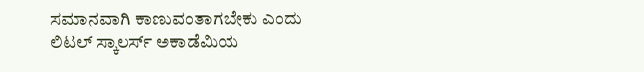ಸಮಾನವಾಗಿ ಕಾಣುವಂತಾಗಬೇಕು ಎಂದು ಲಿಟಲ್ ಸ್ಕಾಲರ್ಸ್ ಅಕಾಡೆಮಿಯ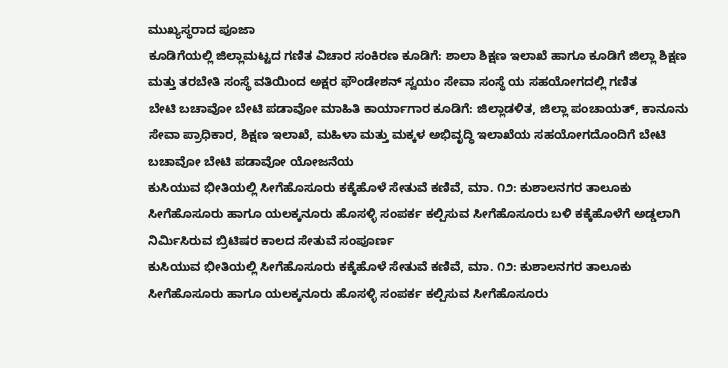ಮುಖ್ಯಸ್ಥರಾದ ಪೂಜಾ
ಕೂಡಿಗೆಯಲ್ಲಿ ಜಿಲ್ಲಾಮಟ್ಟದ ಗಣಿತ ವಿಚಾರ ಸಂಕಿರಣ ಕೂಡಿಗೆ: ಶಾಲಾ ಶಿಕ್ಷಣ ಇಲಾಖೆ ಹಾಗೂ ಕೂಡಿಗೆ ಜಿಲ್ಲಾ ಶಿಕ್ಷಣ ಮತ್ತು ತರಬೇತಿ ಸಂಸ್ಥೆ ವತಿಯಿಂದ ಅಕ್ಷರ ಫೌಂಡೇಶನ್ ಸ್ವಯಂ ಸೇವಾ ಸಂಸ್ಥೆ ಯ ಸಹಯೋಗದಲ್ಲಿ ಗಣಿತ
ಬೇಟಿ ಬಚಾವೋ ಬೇಟಿ ಪಡಾವೋ ಮಾಹಿತಿ ಕಾರ್ಯಾಗಾರ ಕೂಡಿಗೆ: ಜಿಲ್ಲಾಡಳಿತ, ಜಿಲ್ಲಾ ಪಂಚಾಯತ್, ಕಾನೂನು ಸೇವಾ ಪ್ರಾಧಿಕಾರ, ಶಿಕ್ಷಣ ಇಲಾಖೆ, ಮಹಿಳಾ ಮತ್ತು ಮಕ್ಕಳ ಅಭಿವೃದ್ಧಿ ಇಲಾಖೆಯ ಸಹಯೋಗದೊಂದಿಗೆ ಬೇಟಿ ಬಚಾವೋ ಬೇಟಿ ಪಡಾವೋ ಯೋಜನೆಯ
ಕುಸಿಯುವ ಭೀತಿಯಲ್ಲಿ ಸೀಗೆಹೊಸೂರು ಕಕ್ಕೆಹೊಳೆ ಸೇತುವೆ ಕಣಿವೆ, ಮಾ. ೧೨: ಕುಶಾಲನಗರ ತಾಲೂಕು ಸೀಗೆಹೊಸೂರು ಹಾಗೂ ಯಲಕ್ಕನೂರು ಹೊಸಳ್ಳಿ ಸಂಪರ್ಕ ಕಲ್ಪಿಸುವ ಸೀಗೆಹೊಸೂರು ಬಳಿ ಕಕ್ಕೆಹೊಳೆಗೆ ಅಡ್ಡಲಾಗಿ ನಿರ್ಮಿಸಿರುವ ಬ್ರಿಟಿಷರ ಕಾಲದ ಸೇತುವೆ ಸಂಪೂರ್ಣ
ಕುಸಿಯುವ ಭೀತಿಯಲ್ಲಿ ಸೀಗೆಹೊಸೂರು ಕಕ್ಕೆಹೊಳೆ ಸೇತುವೆ ಕಣಿವೆ, ಮಾ. ೧೨: ಕುಶಾಲನಗರ ತಾಲೂಕು ಸೀಗೆಹೊಸೂರು ಹಾಗೂ ಯಲಕ್ಕನೂರು ಹೊಸಳ್ಳಿ ಸಂಪರ್ಕ ಕಲ್ಪಿಸುವ ಸೀಗೆಹೊಸೂರು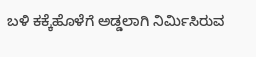ಬಳಿ ಕಕ್ಕೆಹೊಳೆಗೆ ಅಡ್ಡಲಾಗಿ ನಿರ್ಮಿಸಿರುವ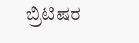ಬ್ರಿಟಿಷರ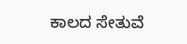ಕಾಲದ ಸೇತುವೆ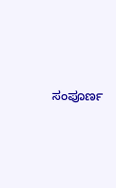ಸಂಪೂರ್ಣ